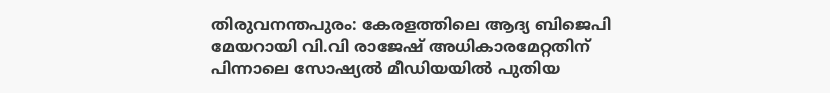തിരുവനന്തപുരം: കേരളത്തിലെ ആദ്യ ബിജെപി മേയറായി വി.വി രാജേഷ് അധികാരമേറ്റതിന് പിന്നാലെ സോഷ്യൽ മീഡിയയിൽ പുതിയ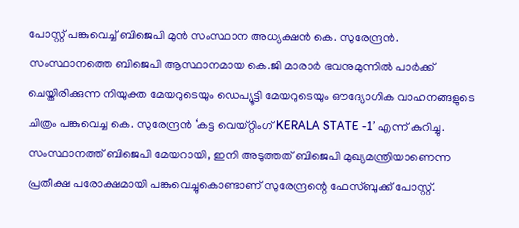പോസ്റ്റ് പങ്കുവെച്ച് ബിജെപി മുൻ സംസ്ഥാന അധ്യക്ഷൻ കെ. സുരേന്ദ്രൻ.
സംസ്ഥാനത്തെ ബിജെപി ആസ്ഥാനമായ കെ.ജി മാരാർ ഭവനുമുന്നിൽ പാർക്ക് ചെയ്തിരിക്കുന്ന നിയുക്ത മേയറുടെയും ഡെപ്യൂട്ടി മേയറുടെയും ഔദ്യോഗിക വാഹനങ്ങളുടെ ചിത്രം പങ്കുവെച്ച കെ. സുരേന്ദ്രൻ ‘കട്ട വെയ്റ്റിംഗ് KERALA STATE -1’ എന്ന് കുറിച്ചു. സംസ്ഥാനത്ത് ബിജെപി മേയറായി, ഇനി അടുത്തത് ബിജെപി മുഖ്യമന്ത്രിയാണെന്ന പ്രതീക്ഷ പരോക്ഷമായി പങ്കുവെച്ചുകൊണ്ടാണ് സുരേന്ദ്രന്റെ ഫേസ്ബുക്ക് പോസ്റ്റ്.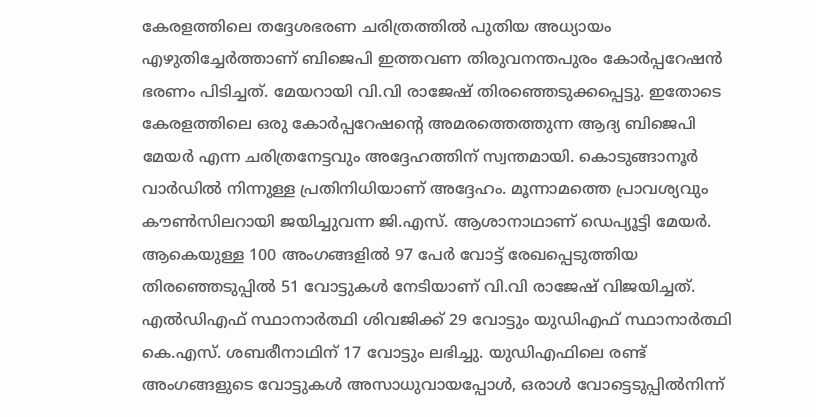കേരളത്തിലെ തദ്ദേശഭരണ ചരിത്രത്തിൽ പുതിയ അധ്യായം എഴുതിച്ചേർത്താണ് ബിജെപി ഇത്തവണ തിരുവനന്തപുരം കോർപ്പറേഷൻ ഭരണം പിടിച്ചത്. മേയറായി വി.വി രാജേഷ് തിരഞ്ഞെടുക്കപ്പെട്ടു. ഇതോടെ കേരളത്തിലെ ഒരു കോർപ്പറേഷന്റെ അമരത്തെത്തുന്ന ആദ്യ ബിജെപി മേയർ എന്ന ചരിത്രനേട്ടവും അദ്ദേഹത്തിന് സ്വന്തമായി. കൊടുങ്ങാനൂർ വാർഡിൽ നിന്നുള്ള പ്രതിനിധിയാണ് അദ്ദേഹം. മൂന്നാമത്തെ പ്രാവശ്യവും കൗൺസിലറായി ജയിച്ചുവന്ന ജി.എസ്. ആശാനാഥാണ് ഡെപ്യൂട്ടി മേയർ.
ആകെയുള്ള 100 അംഗങ്ങളിൽ 97 പേർ വോട്ട് രേഖപ്പെടുത്തിയ തിരഞ്ഞെടുപ്പിൽ 51 വോട്ടുകൾ നേടിയാണ് വി.വി രാജേഷ് വിജയിച്ചത്. എൽഡിഎഫ് സ്ഥാനാർത്ഥി ശിവജിക്ക് 29 വോട്ടും യുഡിഎഫ് സ്ഥാനാർത്ഥി കെ.എസ്. ശബരീനാഥിന് 17 വോട്ടും ലഭിച്ചു. യുഡിഎഫിലെ രണ്ട് അംഗങ്ങളുടെ വോട്ടുകൾ അസാധുവായപ്പോൾ, ഒരാൾ വോട്ടെടുപ്പിൽനിന്ന്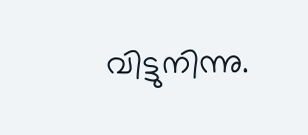വിട്ടുനിന്നു.